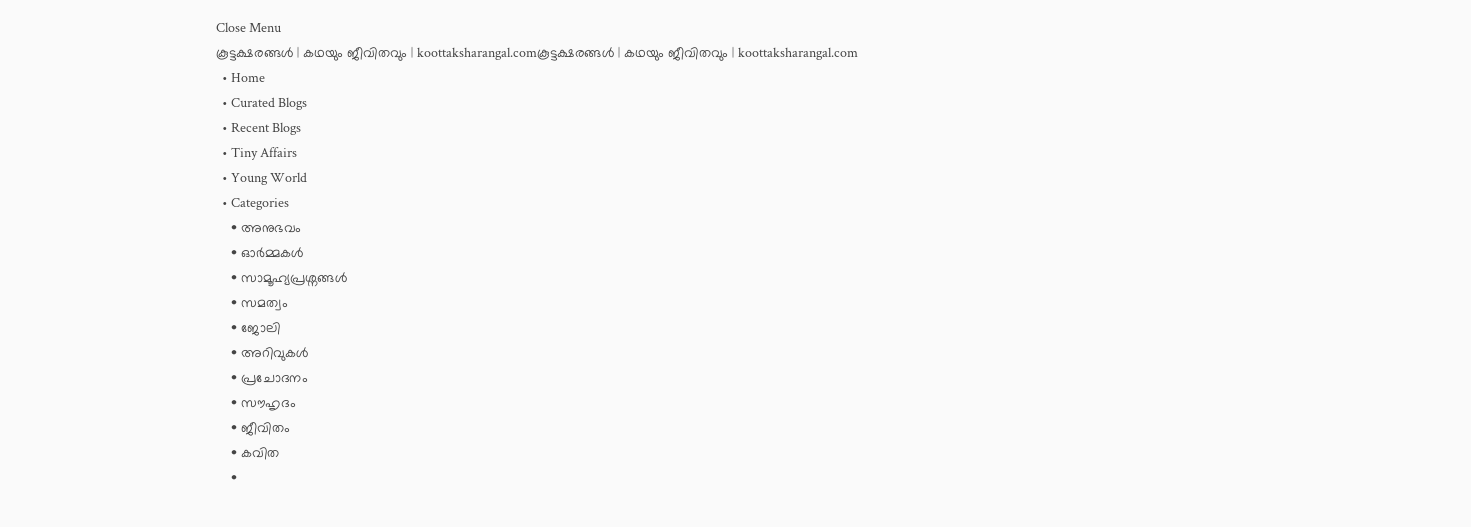Close Menu
കൂട്ടക്ഷരങ്ങൾ | കഥയും ജീവിതവും | koottaksharangal.comകൂട്ടക്ഷരങ്ങൾ | കഥയും ജീവിതവും | koottaksharangal.com
  • Home
  • Curated Blogs
  • Recent Blogs
  • Tiny Affairs
  • Young World
  • Categories
    • അനുഭവം
    • ഓർമ്മകൾ
    • സാമൂഹ്യപ്രശ്നങ്ങൾ
    • സമത്വം
    • ജോലി
    • അറിവുകൾ
    • പ്രചോദനം
    • സൗഹൃദം
    • ജീവിതം
    • കവിത
    •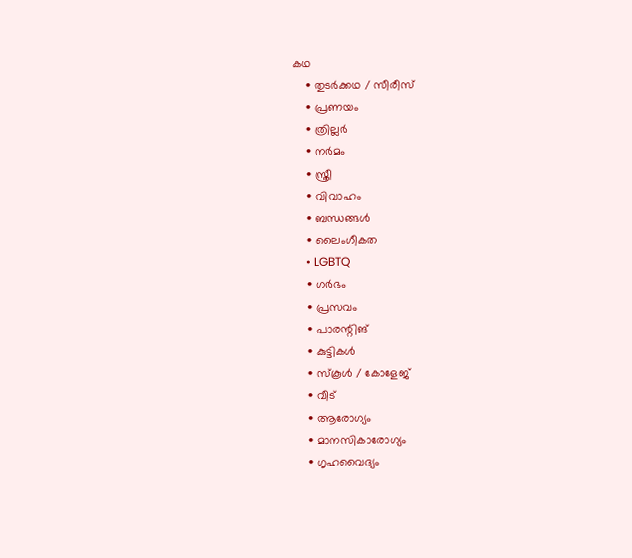കഥ
    • തുടർക്കഥ / സീരീസ്
    • പ്രണയം
    • ത്രില്ലർ
    • നര്‍മം
    • സ്ത്രീ
    • വിവാഹം
    • ബന്ധങ്ങൾ
    • ലൈംഗീകത
    • LGBTQ
    • ഗർഭം
    • പ്രസവം
    • പാരന്റിങ്
    • കുട്ടികൾ
    • സ്‌കൂൾ / കോളേജ്
    • വീട്
    • ആരോഗ്യം
    • മാനസികാരോഗ്യം
    • ഗൃഹവൈദ്യം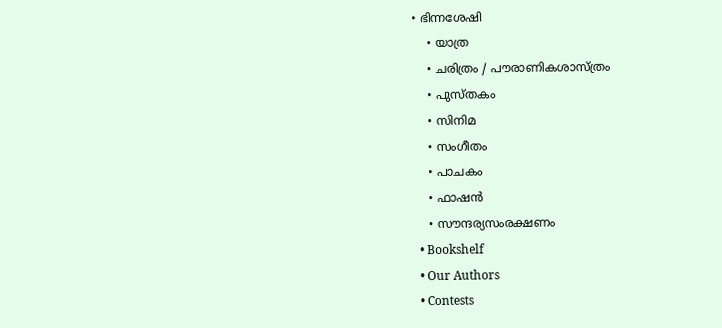• ഭിന്നശേഷി
    • യാത്ര
    • ചരിത്രം / പൗരാണികശാസ്ത്രം
    • പുസ്‌തകം
    • സിനിമ
    • സംഗീതം
    • പാചകം
    • ഫാഷൻ
    • സൗന്ദര്യസംരക്ഷണം
  • Bookshelf
  • Our Authors
  • Contests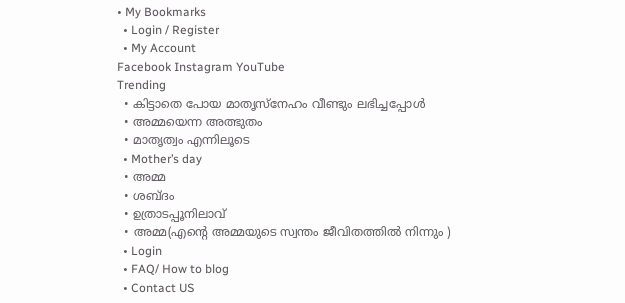• My Bookmarks
  • Login / Register
  • My Account
Facebook Instagram YouTube
Trending
  • കിട്ടാതെ പോയ മാതൃസ്നേഹം വീണ്ടും ലഭിച്ചപ്പോൾ
  • അമ്മയെന്ന അത്ഭുതം
  • മാതൃത്വം എന്നിലൂടെ
  • Mother’s day
  • അമ്മ
  • ശബ്ദം
  • ഉത്രാടപ്പൂനിലാവ്
  • അമ്മ(എന്റെ അമ്മയുടെ സ്വന്തം ജീവിതത്തിൽ നിന്നും )
  • Login
  • FAQ/ How to blog
  • Contact US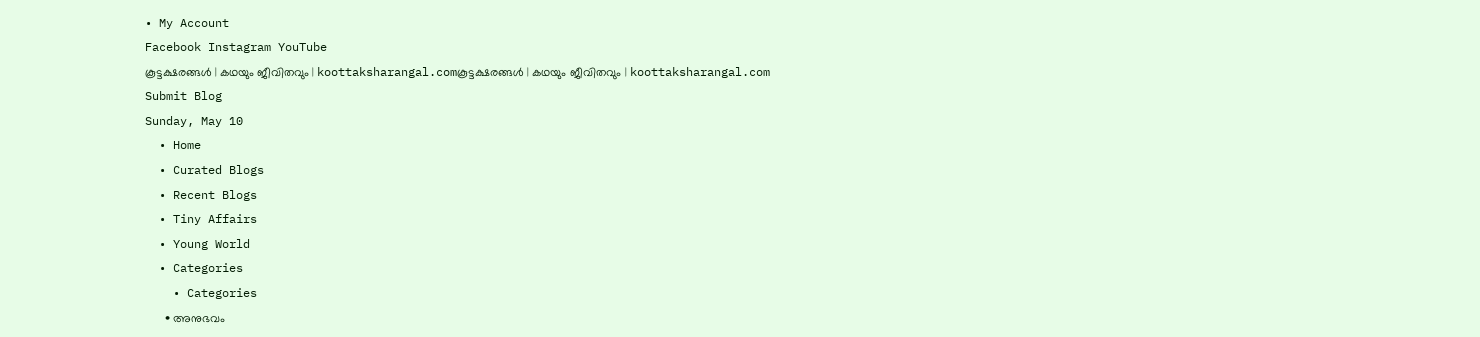• My Account
Facebook Instagram YouTube
കൂട്ടക്ഷരങ്ങൾ | കഥയും ജീവിതവും | koottaksharangal.comകൂട്ടക്ഷരങ്ങൾ | കഥയും ജീവിതവും | koottaksharangal.com
Submit Blog
Sunday, May 10
  • Home
  • Curated Blogs
  • Recent Blogs
  • Tiny Affairs
  • Young World
  • Categories
    • Categories
      • അനുഭവം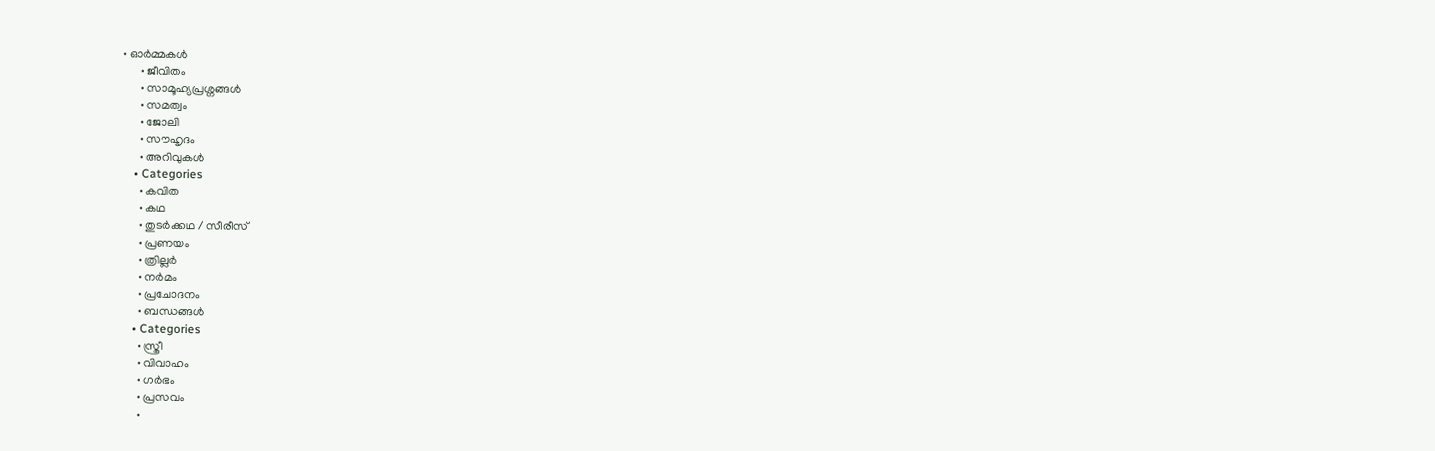• ഓർമ്മകൾ
      • ജീവിതം
      • സാമൂഹ്യപ്രശ്നങ്ങൾ
      • സമത്വം
      • ജോലി
      • സൗഹൃദം
      • അറിവുകൾ
    • Categories
      • കവിത
      • കഥ
      • തുടർക്കഥ / സീരീസ്
      • പ്രണയം
      • ത്രില്ലർ
      • നര്‍മം
      • പ്രചോദനം
      • ബന്ധങ്ങൾ
    • Categories
      • സ്ത്രീ
      • വിവാഹം
      • ഗർഭം
      • പ്രസവം
      •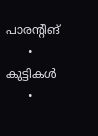പാരന്റിങ്
      • കുട്ടികൾ
      •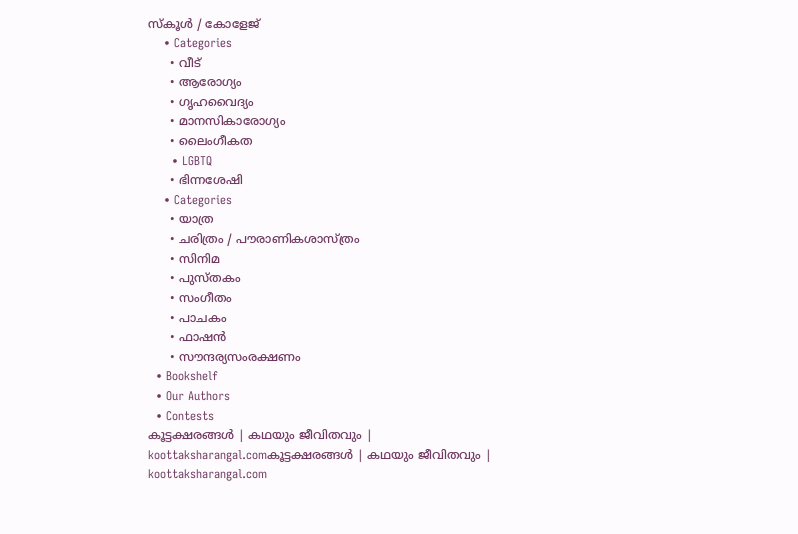സ്‌കൂൾ / കോളേജ്
    • Categories
      • വീട്
      • ആരോഗ്യം
      • ഗൃഹവൈദ്യം
      • മാനസികാരോഗ്യം
      • ലൈംഗീകത
      • LGBTQ
      • ഭിന്നശേഷി
    • Categories
      • യാത്ര
      • ചരിത്രം / പൗരാണികശാസ്ത്രം
      • സിനിമ
      • പുസ്‌തകം
      • സംഗീതം
      • പാചകം
      • ഫാഷൻ
      • സൗന്ദര്യസംരക്ഷണം
  • Bookshelf
  • Our Authors
  • Contests
കൂട്ടക്ഷരങ്ങൾ | കഥയും ജീവിതവും | koottaksharangal.comകൂട്ടക്ഷരങ്ങൾ | കഥയും ജീവിതവും | koottaksharangal.com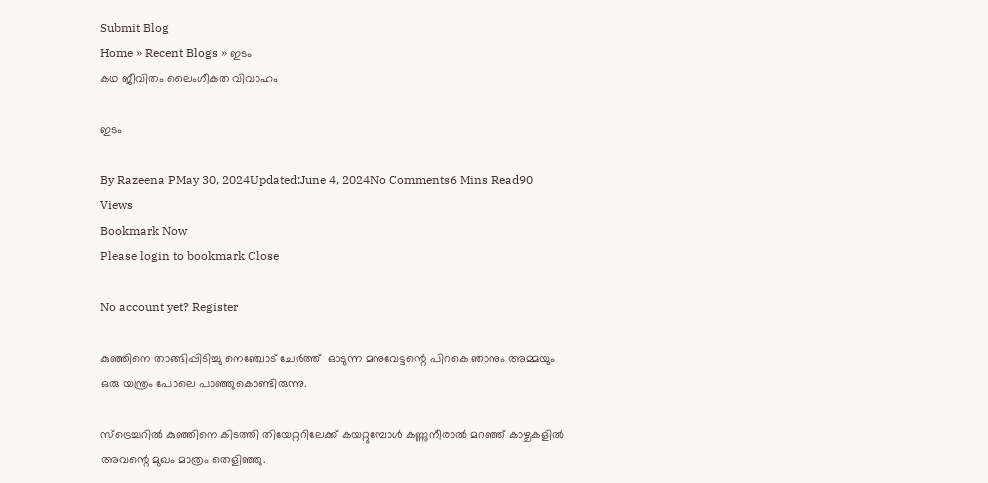Submit Blog
Home » Recent Blogs » ഇടം
കഥ ജീവിതം ലൈംഗീകത വിവാഹം

ഇടം

By Razeena PMay 30, 2024Updated:June 4, 2024No Comments6 Mins Read90 Views
Bookmark Now
Please login to bookmark Close

No account yet? Register

കുഞ്ഞിനെ താങ്ങിപ്പിടിച്ചു നെഞ്ചോട് ചേർത്ത്  ഓടുന്ന മനുവേട്ടന്റെ പിറകെ ഞാനും അമ്മയും ഒരു യന്ത്രം പോലെ പാഞ്ഞുകൊണ്ടിരുന്നു.

സ്‌ട്രെച്ചറിൽ കുഞ്ഞിനെ കിടത്തി തിയേറ്ററിലേക്ക് കയറ്റുമ്പോൾ കണ്ണുനീരാൽ മറഞ്ഞ് കാഴ്ചകളിൽ അവന്റെ മുഖം മാത്രം തെളിഞ്ഞു.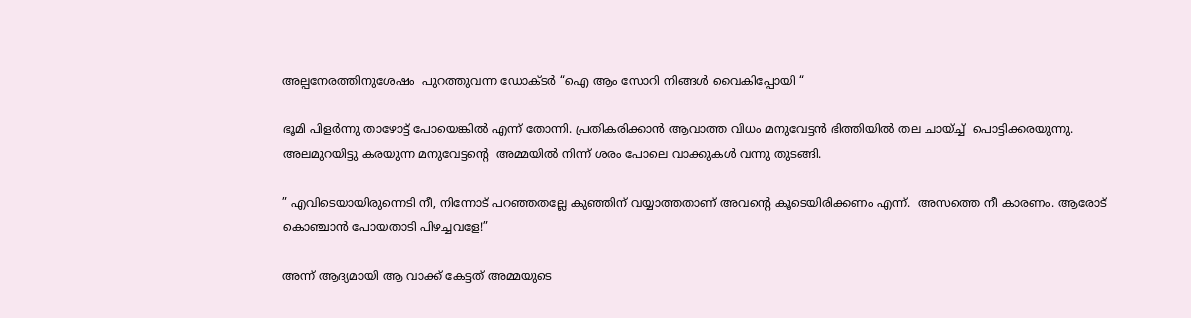അല്പനേരത്തിനുശേഷം  പുറത്തുവന്ന ഡോക്ടർ “ഐ ആം സോറി നിങ്ങൾ വൈകിപ്പോയി “

ഭൂമി പിളർന്നു താഴോട്ട് പോയെങ്കിൽ എന്ന് തോന്നി. പ്രതികരിക്കാൻ ആവാത്ത വിധം മനുവേട്ടൻ ഭിത്തിയിൽ തല ചായ്ച്ച്  പൊട്ടിക്കരയുന്നു. അലമുറയിട്ടു കരയുന്ന മനുവേട്ടന്റെ  അമ്മയിൽ നിന്ന് ശരം പോലെ വാക്കുകൾ വന്നു തുടങ്ങി.

” എവിടെയായിരുന്നെടി നീ, നിന്നോട് പറഞ്ഞതല്ലേ കുഞ്ഞിന് വയ്യാത്തതാണ് അവന്റെ കൂടെയിരിക്കണം എന്ന്.  അസത്തെ നീ കാരണം. ആരോട് കൊഞ്ചാൻ പോയതാടി പിഴച്ചവളേ!”

അന്ന് ആദ്യമായി ആ വാക്ക് കേട്ടത് അമ്മയുടെ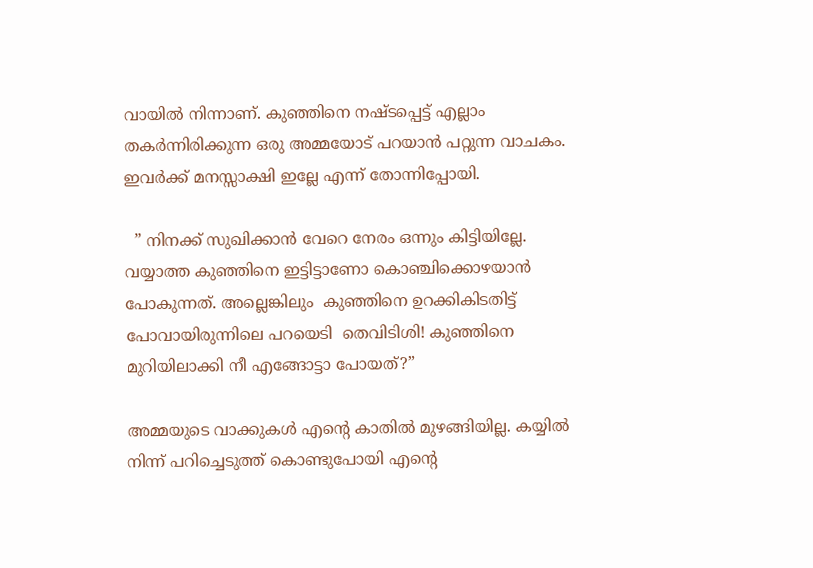വായിൽ നിന്നാണ്. കുഞ്ഞിനെ നഷ്ടപ്പെട്ട് എല്ലാം തകർന്നിരിക്കുന്ന ഒരു അമ്മയോട് പറയാൻ പറ്റുന്ന വാചകം. ഇവർക്ക് മനസ്സാക്ഷി ഇല്ലേ എന്ന് തോന്നിപ്പോയി.

  ” നിനക്ക് സുഖിക്കാൻ വേറെ നേരം ഒന്നും കിട്ടിയില്ലേ. വയ്യാത്ത കുഞ്ഞിനെ ഇട്ടിട്ടാണോ കൊഞ്ചിക്കൊഴയാൻ പോകുന്നത്. അല്ലെങ്കിലും  കുഞ്ഞിനെ ഉറക്കികിടതിട്ട് പോവായിരുന്നിലെ പറയെടി  തെവിടിശി! കുഞ്ഞിനെ മുറിയിലാക്കി നീ എങ്ങോട്ടാ പോയത്?”

അമ്മയുടെ വാക്കുകൾ എന്റെ കാതിൽ മുഴങ്ങിയില്ല. കയ്യിൽ നിന്ന് പറിച്ചെടുത്ത് കൊണ്ടുപോയി എന്റെ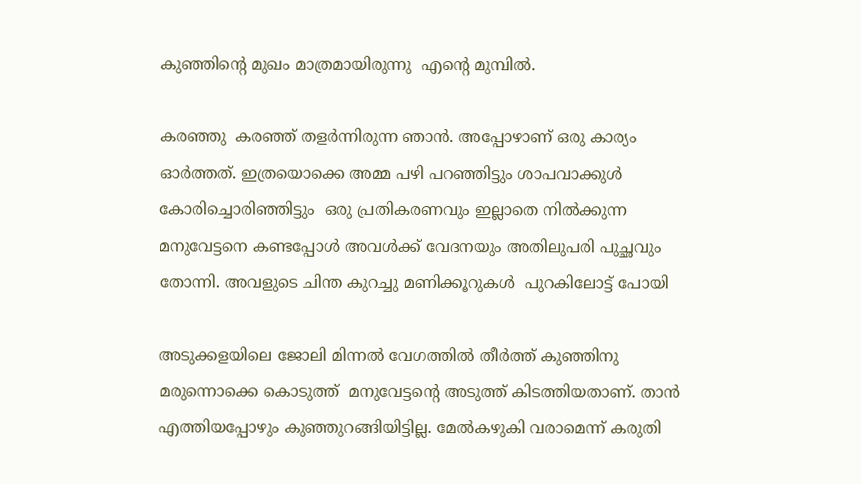കുഞ്ഞിന്റെ മുഖം മാത്രമായിരുന്നു  എന്റെ മുമ്പിൽ.

കരഞ്ഞു  കരഞ്ഞ് തളർന്നിരുന്ന ഞാൻ. അപ്പോഴാണ് ഒരു കാര്യം ഓർത്തത്. ഇത്രയൊക്കെ അമ്മ പഴി പറഞ്ഞിട്ടും ശാപവാക്കുൾ കോരിച്ചൊരിഞ്ഞിട്ടും  ഒരു പ്രതികരണവും ഇല്ലാതെ നിൽക്കുന്ന മനുവേട്ടനെ കണ്ടപ്പോൾ അവൾക്ക് വേദനയും അതിലുപരി പുച്ഛവും തോന്നി. അവളുടെ ചിന്ത കുറച്ചു മണിക്കൂറുകൾ  പുറകിലോട്ട് പോയി

അടുക്കളയിലെ ജോലി മിന്നൽ വേഗത്തിൽ തീർത്ത് കുഞ്ഞിനു മരുന്നൊക്കെ കൊടുത്ത്  മനുവേട്ടന്റെ അടുത്ത് കിടത്തിയതാണ്. താൻ എത്തിയപ്പോഴും കുഞ്ഞുറങ്ങിയിട്ടില്ല. മേൽകഴുകി വരാമെന്ന് കരുതി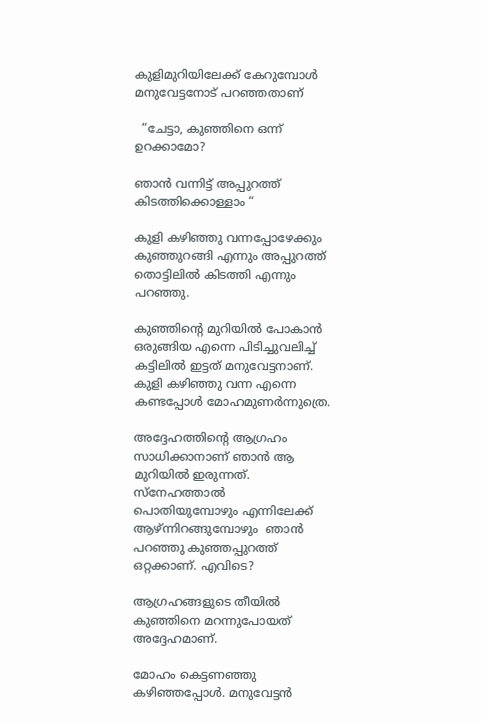കുളിമുറിയിലേക്ക് കേറുമ്പോൾ  മനുവേട്ടനോട് പറഞ്ഞതാണ്

  “ചേട്ടാ, കുഞ്ഞിനെ ഒന്ന് ഉറക്കാമോ?

ഞാൻ വന്നിട്ട് അപ്പുറത്ത് കിടത്തിക്കൊള്ളാം “

കുളി കഴിഞ്ഞു വന്നപ്പോഴേക്കും കുഞ്ഞുറങ്ങി എന്നും അപ്പുറത്ത് തൊട്ടിലിൽ കിടത്തി എന്നും പറഞ്ഞു.

കുഞ്ഞിന്റെ മുറിയിൽ പോകാൻ ഒരുങ്ങിയ എന്നെ പിടിച്ചുവലിച്ച് കട്ടിലിൽ ഇട്ടത് മനുവേട്ടനാണ്. കുളി കഴിഞ്ഞു വന്ന എന്നെ കണ്ടപ്പോൾ മോഹമുണർന്നുത്രെ.

അദ്ദേഹത്തിന്റെ ആഗ്രഹം സാധിക്കാനാണ് ഞാൻ ആ മുറിയിൽ ഇരുന്നത്. സ്നേഹത്താൽ  പൊതിയുമ്പോഴും എന്നിലേക്ക് ആഴ്ന്നിറങ്ങുമ്പോഴും  ഞാൻ പറഞ്ഞു കുഞ്ഞപ്പുറത്ത് ഒറ്റക്കാണ്. എവിടെ?

ആഗ്രഹങ്ങളുടെ തീയിൽ കുഞ്ഞിനെ മറന്നുപോയത് അദ്ദേഹമാണ്.

മോഹം കെട്ടണഞ്ഞു കഴിഞ്ഞപ്പോൾ. മനുവേട്ടൻ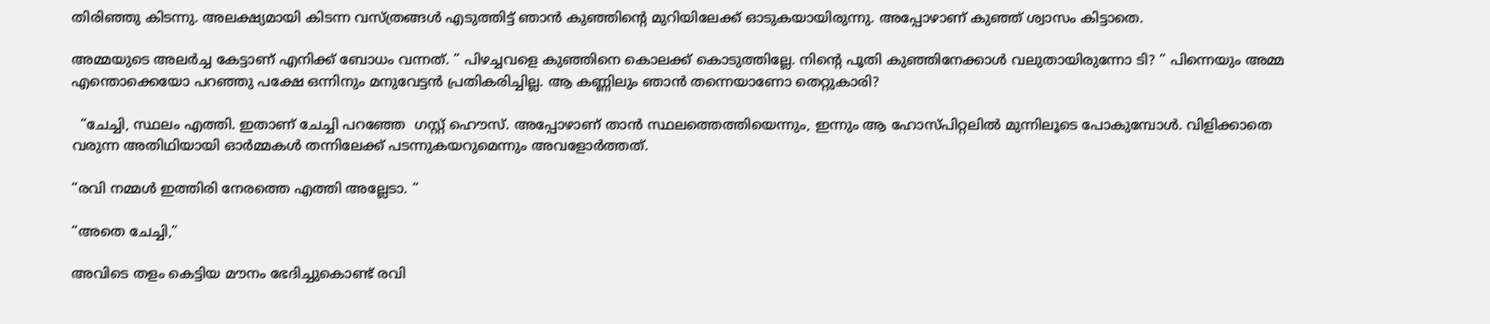തിരിഞ്ഞു കിടന്നു. അലക്ഷ്യമായി കിടന്ന വസ്ത്രങ്ങൾ എടുത്തിട്ട് ഞാൻ കുഞ്ഞിന്റെ മുറിയിലേക്ക് ഓടുകയായിരുന്നു. അപ്പോഴാണ് കുഞ്ഞ് ശ്വാസം കിട്ടാതെ.

അമ്മയുടെ അലർച്ച കേട്ടാണ് എനിക്ക് ബോധം വന്നത്. ” പിഴച്ചവളെ കുഞ്ഞിനെ കൊലക്ക് കൊടുത്തില്ലേ. നിന്റെ പൂതി കുഞ്ഞിനേക്കാൾ വലുതായിരുന്നോ ടി? ” പിന്നെയും അമ്മ എന്തൊക്കെയോ പറഞ്ഞു പക്ഷേ ഒന്നിനും മനുവേട്ടൻ പ്രതികരിച്ചില്ല. ആ കണ്ണിലും ഞാൻ തന്നെയാണോ തെറ്റുകാരി?

  “ചേച്ചി, സ്ഥലം എത്തി. ഇതാണ് ചേച്ചി പറഞ്ഞേ  ഗസ്റ്റ് ഹൌസ്. അപ്പോഴാണ് താൻ സ്ഥലത്തെത്തിയെന്നും, ഇന്നും ആ ഹോസ്പിറ്റലിൽ മുന്നിലൂടെ പോകുമ്പോൾ. വിളിക്കാതെ വരുന്ന അതിഥിയായി ഓർമ്മകൾ തന്നിലേക്ക് പടന്നുകയറുമെന്നും അവളോർത്തത്.

“രവി നമ്മൾ ഇത്തിരി നേരത്തെ എത്തി അല്ലേടാ. “

“അതെ ചേച്ചി,”

അവിടെ തളം കെട്ടിയ മൗനം ഭേദിച്ചുകൊണ്ട് രവി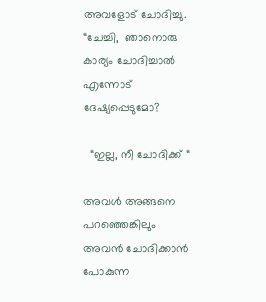അവളോട് ചോദിച്ചു. “ചേച്ചി,  ഞാനൊരു കാര്യം ചോദിച്ചാൽ എന്നോട് ദേഷ്യപ്പെടുമോ?

  “ഇല്ല, നീ ചോദിക്ക് “

അവൾ അങ്ങനെ പറഞ്ഞെങ്കിലും അവൻ ചോദിക്കാൻ പോകുന്ന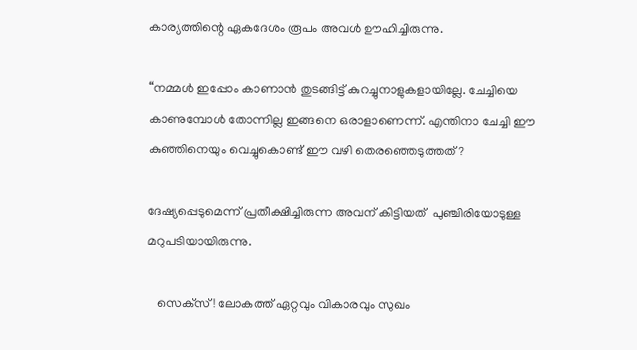കാര്യത്തിന്റെ ഏകദേശം രൂപം അവൾ ഊഹിച്ചിരുന്നു.

“നമ്മൾ ഇപ്പോം കാണാൻ തുടങ്ങിട്ട് കുറച്ചുനാളുകളായില്ലേ. ചേച്ചിയെ കാണുമ്പോൾ തോന്നില്ല ഇങ്ങനെ ഒരാളാണെന്ന്. എന്തിനാ ചേച്ചി ഈ കുഞ്ഞിനെയും വെച്ചുകൊണ്ട് ഈ വഴി തെരഞ്ഞെടുത്തത്?

ദേഷ്യപ്പെടുമെന്ന് പ്രതീക്ഷിച്ചിരുന്ന അവന് കിട്ടിയത്  പുഞ്ചിരിയോടുള്ള മറുപടിയായിരുന്നു.

   സെക്‌സ്! ലോകത്ത് ഏറ്റവും വികാരവും സുഖം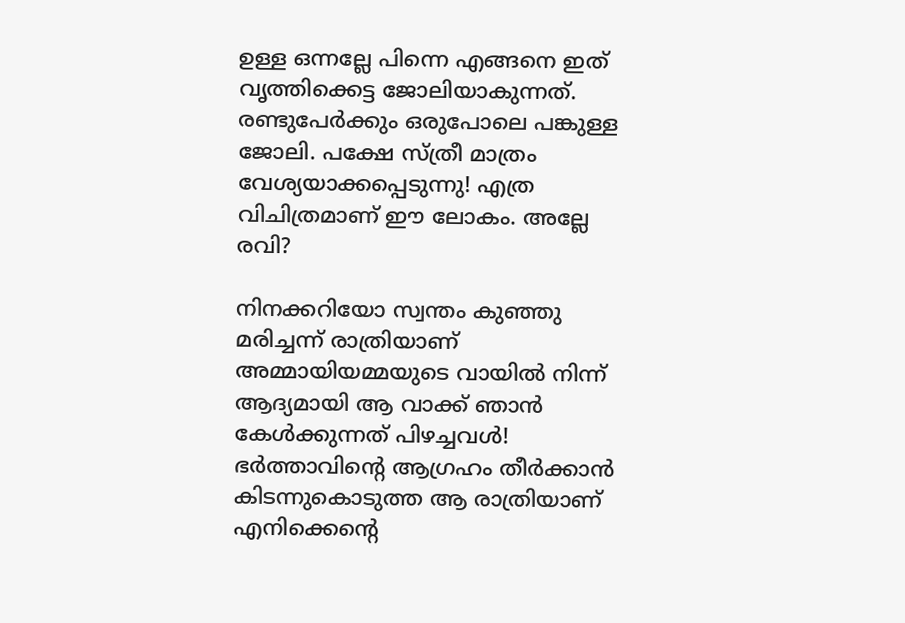ഉള്ള ഒന്നല്ലേ പിന്നെ എങ്ങനെ ഇത് വൃത്തിക്കെട്ട ജോലിയാകുന്നത്. രണ്ടുപേർക്കും ഒരുപോലെ പങ്കുള്ള ജോലി. പക്ഷേ സ്ത്രീ മാത്രം വേശ്യയാക്കപ്പെടുന്നു! എത്ര വിചിത്രമാണ് ഈ ലോകം. അല്ലേ രവി?

നിനക്കറിയോ സ്വന്തം കുഞ്ഞു മരിച്ചന്ന് രാത്രിയാണ് അമ്മായിയമ്മയുടെ വായിൽ നിന്ന് ആദ്യമായി ആ വാക്ക് ഞാൻ കേൾക്കുന്നത് പിഴച്ചവൾ! ഭർത്താവിന്റെ ആഗ്രഹം തീർക്കാൻ കിടന്നുകൊടുത്ത ആ രാത്രിയാണ് എനിക്കെന്റെ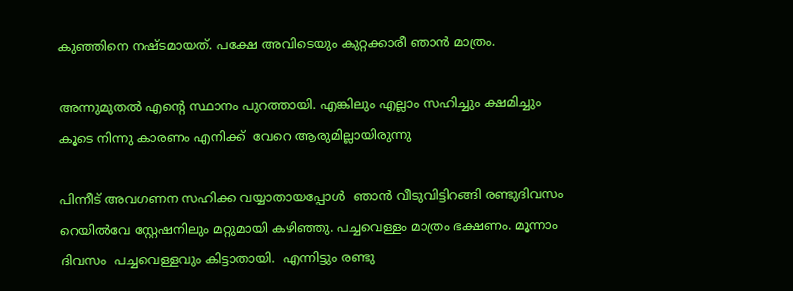കുഞ്ഞിനെ നഷ്ടമായത്. പക്ഷേ അവിടെയും കുറ്റക്കാരീ ഞാൻ മാത്രം.

അന്നുമുതൽ എന്റെ സ്ഥാനം പുറത്തായി. എങ്കിലും എല്ലാം സഹിച്ചും ക്ഷമിച്ചും  കൂടെ നിന്നു കാരണം എനിക്ക്  വേറെ ആരുമില്ലായിരുന്നു

പിന്നീട് അവഗണന സഹിക്ക വയ്യാതായപ്പോൾ  ഞാൻ വീടുവിട്ടിറങ്ങി രണ്ടുദിവസം റെയിൽവേ സ്റ്റേഷനിലും മറ്റുമായി കഴിഞ്ഞു. പച്ചവെള്ളം മാത്രം ഭക്ഷണം. മൂന്നാം ദിവസം  പച്ചവെള്ളവും കിട്ടാതായി.  എന്നിട്ടും രണ്ടു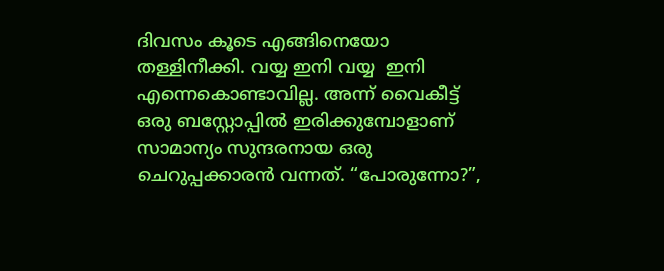ദിവസം കൂടെ എങ്ങിനെയോ തള്ളിനീക്കി. വയ്യ ഇനി വയ്യ  ഇനി എന്നെകൊണ്ടാവില്ല. അന്ന് വൈകീട്ട് ഒരു ബസ്റ്റോപ്പിൽ ഇരിക്കുമ്പോളാണ് സാമാന്യം സുന്ദരനായ ഒരു ചെറുപ്പക്കാരൻ വന്നത്. “പോരുന്നോ?”,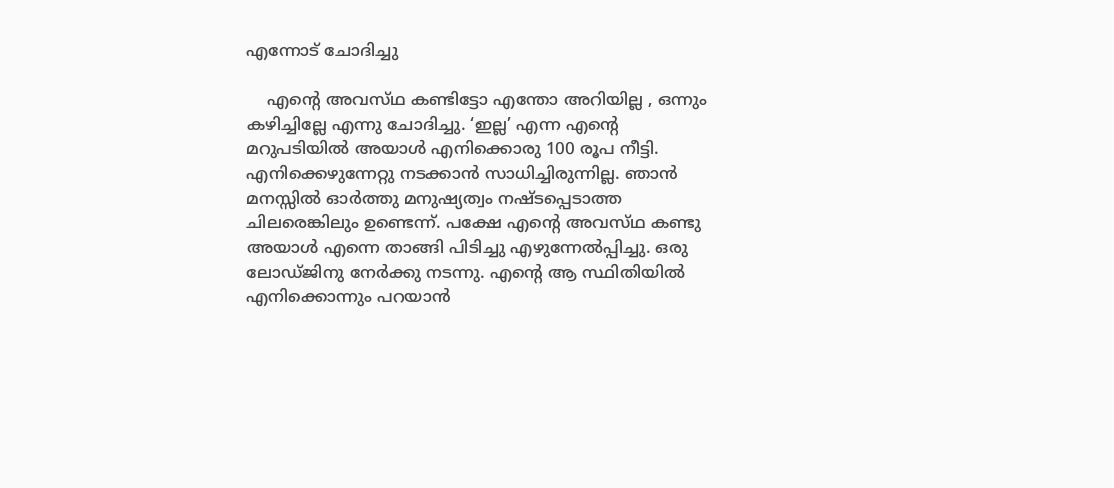എന്നോട് ചോദിച്ചു

    എന്റെ അവസ്‌ഥ കണ്ടിട്ടോ എന്തോ അറിയില്ല , ഒന്നും കഴിച്ചില്ലേ എന്നു ചോദിച്ചു. ‘ഇല്ല’ എന്ന എന്റെ മറുപടിയിൽ അയാൾ എനിക്കൊരു 100 രൂപ നീട്ടി. എനിക്കെഴുന്നേറ്റു നടക്കാൻ സാധിച്ചിരുന്നില്ല. ഞാൻ മനസ്സിൽ ഓർത്തു മനുഷ്യത്വം നഷ്ടപ്പെടാത്ത ചിലരെങ്കിലും ഉണ്ടെന്ന്. പക്ഷേ എന്റെ അവസ്‌ഥ കണ്ടു അയാൾ എന്നെ താങ്ങി പിടിച്ചു എഴുന്നേൽപ്പിച്ചു. ഒരു ലോഡ്ജിനു നേർക്കു നടന്നു. എന്റെ ആ സ്ഥിതിയിൽ എനിക്കൊന്നും പറയാൻ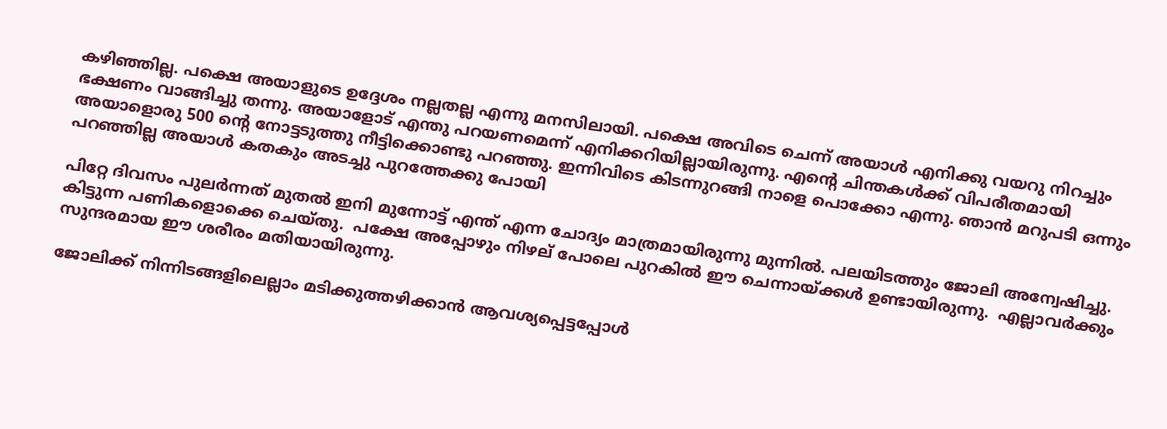കഴിഞ്ഞില്ല. പക്ഷെ അയാളുടെ ഉദ്ദേശം നല്ലതല്ല എന്നു മനസിലായി. പക്ഷെ അവിടെ ചെന്ന് അയാൾ എനിക്കു വയറു നിറച്ചും ഭക്ഷണം വാങ്ങിച്ചു തന്നു. അയാളോട് എന്തു പറയണമെന്ന് എനിക്കറിയില്ലായിരുന്നു. എന്റെ ചിന്തകൾക്ക് വിപരീതമായി അയാളൊരു 500 ന്റെ നോട്ടടുത്തു നീട്ടിക്കൊണ്ടു പറഞ്ഞു. ഇന്നിവിടെ കിടന്നുറങ്ങി നാളെ പൊക്കോ എന്നു. ഞാൻ മറുപടി ഒന്നും പറഞ്ഞില്ല അയാൾ കതകും അടച്ചു പുറത്തേക്കു പോയി

പിറ്റേ ദിവസം പുലർന്നത് മുതൽ ഇനി മുന്നോട്ട് എന്ത് എന്ന ചോദ്യം മാത്രമായിരുന്നു മുന്നിൽ. പലയിടത്തും ജോലി അന്വേഷിച്ചു. കിട്ടുന്ന പണികളൊക്കെ ചെയ്തു.  പക്ഷേ അപ്പോഴും നിഴല് പോലെ പുറകിൽ ഈ ചെന്നായ്ക്കൾ ഉണ്ടായിരുന്നു.  എല്ലാവർക്കും സുന്ദരമായ ഈ ശരീരം മതിയായിരുന്നു.

ജോലിക്ക് നിന്നിടങ്ങളിലെല്ലാം മടിക്കുത്തഴിക്കാൻ ആവശ്യപ്പെട്ടപ്പോൾ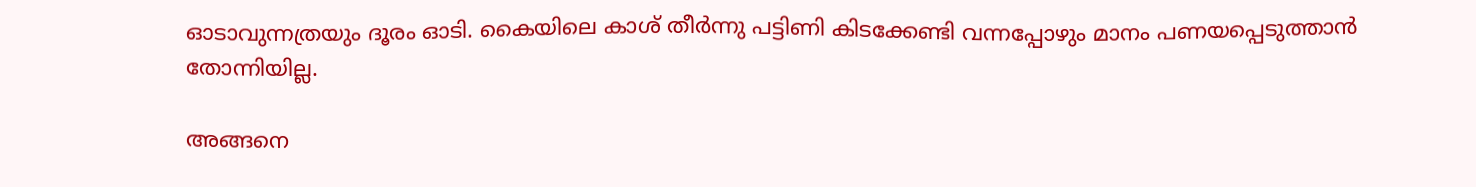ഓടാവുന്നത്രയും ദൂരം ഓടി. കൈയിലെ കാശ് തീർന്നു പട്ടിണി കിടക്കേണ്ടി വന്നപ്പോഴും മാനം പണയപ്പെടുത്താൻ തോന്നിയില്ല.

അങ്ങനെ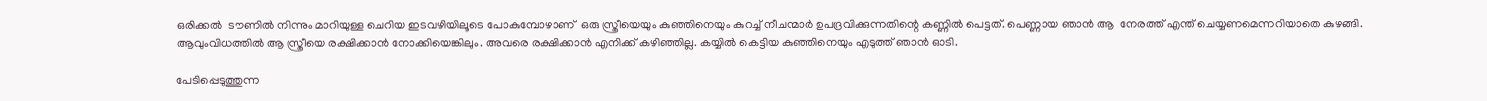ഒരിക്കൽ  ടൗണിൽ നിന്നും മാറിയുള്ള ചെറിയ ഇടവഴിയിലൂടെ പോകുമ്പോഴാണ്  ഒരു സ്ത്രീയെയും കുഞ്ഞിനെയും കുറച്ച് നീചന്മാർ ഉപദ്രവിക്കുന്നതിന്റെ കണ്ണിൽ പെട്ടത്. പെണ്ണായ ഞാൻ ആ  നേരത്ത് എന്ത് ചെയ്യണമെന്നറിയാതെ കുഴങ്ങി. ആവുംവിധത്തിൽ ആ സ്ത്രീയെ രക്ഷിക്കാൻ നോക്കിയെങ്കിലും. അവരെ രക്ഷിക്കാൻ എനിക്ക് കഴിഞ്ഞില്ല. കയ്യിൽ കെട്ടിയ കുഞ്ഞിനെയും എടുത്ത് ഞാൻ ഓടി.

പേടിപ്പെടുത്തുന്ന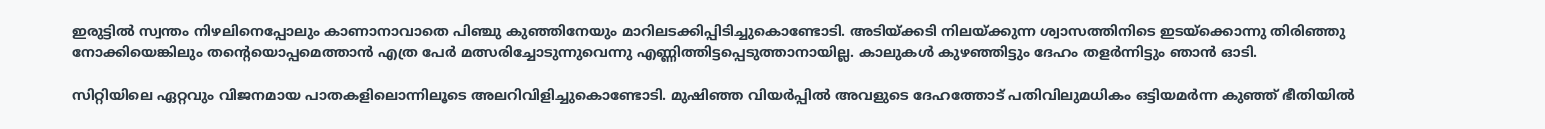ഇരുട്ടിൽ സ്വന്തം നിഴലിനെപ്പോലും കാണാനാവാതെ പിഞ്ചു കുഞ്ഞിനേയും മാറിലടക്കിപ്പിടിച്ചുകൊണ്ടോടി. അടിയ്ക്കടി നിലയ്ക്കുന്ന ശ്വാസത്തിനിടെ ഇടയ്ക്കൊന്നു തിരിഞ്ഞു നോക്കിയെങ്കിലും തന്റെയൊപ്പമെത്താൻ എത്ര പേർ മത്സരിച്ചോടുന്നുവെന്നു എണ്ണിത്തിട്ടപ്പെടുത്താനായില്ല. കാലുകൾ കുഴഞ്ഞിട്ടും ദേഹം തളർന്നിട്ടും ഞാൻ ഓടി.

സിറ്റിയിലെ ഏറ്റവും വിജനമായ പാതകളിലൊന്നിലൂടെ അലറിവിളിച്ചുകൊണ്ടോടി. മുഷിഞ്ഞ വിയർപ്പിൽ അവളുടെ ദേഹത്തോട് പതിവിലുമധികം ഒട്ടിയമർന്ന കുഞ്ഞ് ഭീതിയിൽ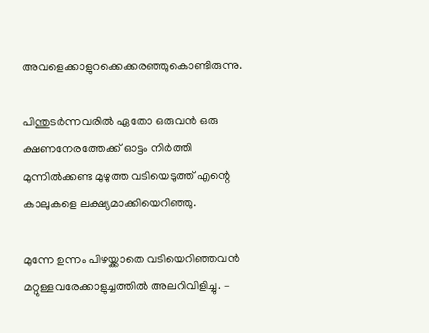അവളെക്കാളുറക്കെക്കരഞ്ഞുകൊണ്ടിരുന്നു.

പിന്തുടർന്നവരിൽ ഏതോ ഒരുവൻ ഒരു ക്ഷണനേരത്തേക്ക് ഓട്ടം നിർത്തി മുന്നിൽക്കണ്ട മുഴുത്ത വടിയെടുത്ത് എന്റെ കാലുകളെ ലക്ഷ്യമാക്കിയെറിഞ്ഞു.

മുന്നേ ഉന്നം പിഴയ്ക്കാതെ വടിയെറിഞ്ഞവൻ മറ്റുള്ളവരേക്കാളുച്ചത്തിൽ അലറിവിളിച്ചു. –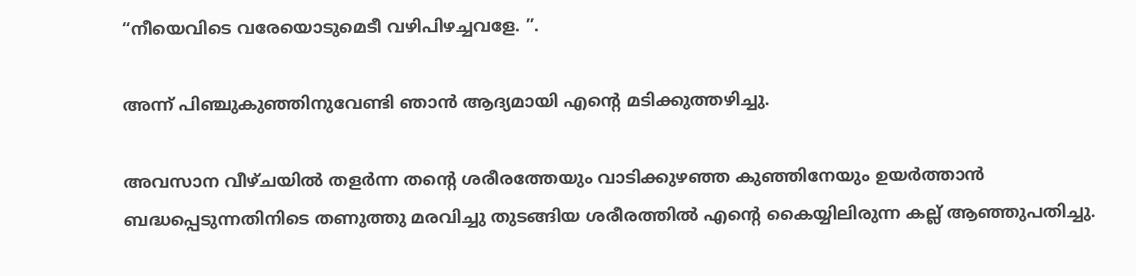“നീയെവിടെ വരേയൊടുമെടീ വഴിപിഴച്ചവളേ. ”.

അന്ന് പിഞ്ചുകുഞ്ഞിനുവേണ്ടി ഞാൻ ആദ്യമായി എന്റെ മടിക്കുത്തഴിച്ചു.

അവസാന വീഴ്ചയിൽ തളർന്ന തന്റെ ശരീരത്തേയും വാടിക്കുഴഞ്ഞ കുഞ്ഞിനേയും ഉയർത്താൻ ബദ്ധപ്പെടുന്നതിനിടെ തണുത്തു മരവിച്ചു തുടങ്ങിയ ശരീരത്തിൽ എന്റെ കൈയ്യിലിരുന്ന കല്ല് ആഞ്ഞുപതിച്ചു.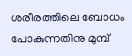ശരീരത്തിലെ ബോധം പോകുന്നതിനു മുമ്പ്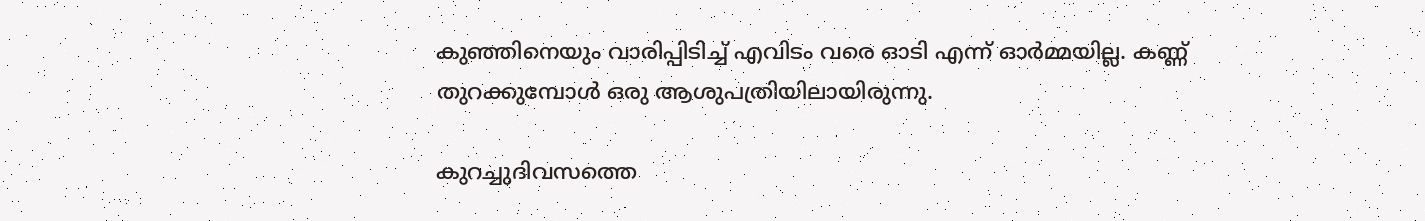കുഞ്ഞിനെയും വാരിപ്പിടിച്ച് എവിടം വരെ ഓടി എന്ന് ഓർമ്മയില്ല. കണ്ണ് തുറക്കുമ്പോൾ ഒരു ആശുപത്രിയിലായിരുന്നു.

കുറച്ചുദിവസത്തെ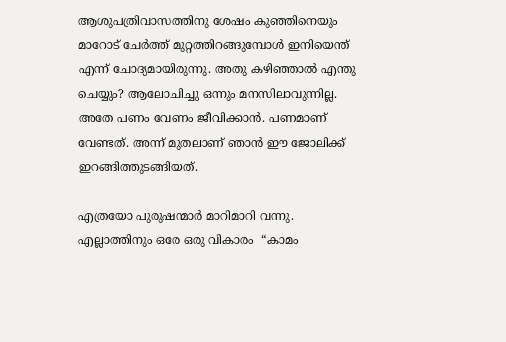ആശുപത്രിവാസത്തിനു ശേഷം കുഞ്ഞിനെയും മാറോട് ചേർത്ത് മുറ്റത്തിറങ്ങുമ്പോൾ ഇനിയെന്ത് എന്ന് ചോദ്യമായിരുന്നു. അതു കഴിഞ്ഞാൽ എന്തു ചെയ്യും? ആലോചിച്ചു ഒന്നും മനസിലാവുന്നില്ല. അതേ പണം വേണം ജീവിക്കാൻ. പണമാണ് വേണ്ടത്. അന്ന് മുതലാണ് ഞാൻ ഈ ജോലിക്ക് ഇറങ്ങിത്തുടങ്ങിയത്.

എത്രയോ പുരുഷന്മാർ മാറിമാറി വന്നു. എല്ലാത്തിനും ഒരേ ഒരു വികാരം  “കാമം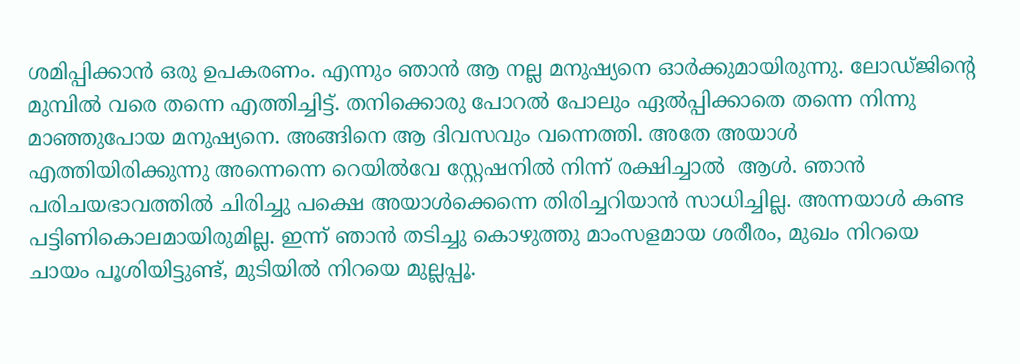ശമിപ്പിക്കാൻ ഒരു ഉപകരണം. എന്നും ഞാൻ ആ നല്ല മനുഷ്യനെ ഓർക്കുമായിരുന്നു. ലോഡ്ജിന്റെ മുമ്പിൽ വരെ തന്നെ എത്തിച്ചിട്ട്. തനിക്കൊരു പോറൽ പോലും ഏൽപ്പിക്കാതെ തന്നെ നിന്നു മാഞ്ഞുപോയ മനുഷ്യനെ. അങ്ങിനെ ആ ദിവസവും വന്നെത്തി. അതേ അയാൾ എത്തിയിരിക്കുന്നു അന്നെന്നെ റെയിൽവേ സ്റ്റേഷനിൽ നിന്ന് രക്ഷിച്ചാൽ  ആൾ. ഞാൻ പരിചയഭാവത്തിൽ ചിരിച്ചു പക്ഷെ അയാൾക്കെന്നെ തിരിച്ചറിയാൻ സാധിച്ചില്ല. അന്നയാൾ കണ്ട പട്ടിണികൊലമായിരുമില്ല. ഇന്ന് ഞാൻ തടിച്ചു കൊഴുത്തു മാംസളമായ ശരീരം, മുഖം നിറയെ ചായം പൂശിയിട്ടുണ്ട്, മുടിയിൽ നിറയെ മുല്ലപ്പൂ.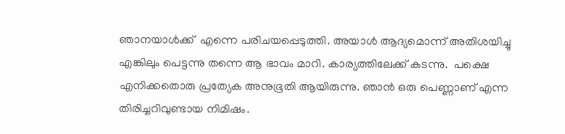ഞാനയാൾക്ക്  എന്നെ പരിചയപ്പെടുത്തി. അയാൾ ആദ്യമൊന്ന് അതിശയിച്ചു  എങ്കിലും പെട്ടന്നു തന്നെ ആ ഭാവം മാറി. കാര്യത്തിലേക്ക് കടന്നു.  പക്ഷെ എനിക്കതൊരു പ്രത്യേക അനുഭൂതി ആയിരുന്നു. ഞാൻ ഒരു പെണ്ണാണ് എന്ന തിരിച്ചറിവുണ്ടായ നിമിഷം.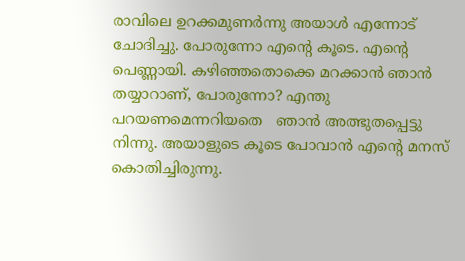രാവിലെ ഉറക്കമുണർന്നു അയാൾ എന്നോട് ചോദിച്ചു. പോരുന്നോ എന്റെ കൂടെ. എന്റെ പെണ്ണായി. കഴിഞ്ഞതൊക്കെ മറക്കാൻ ഞാൻ തയ്യാറാണ്, പോരുന്നോ? എന്തു പറയണമെന്നറിയതെ   ഞാൻ അത്ഭുതപ്പെട്ടു നിന്നു. അയാളുടെ കൂടെ പോവാൻ എന്റെ മനസ് കൊതിച്ചിരുന്നു.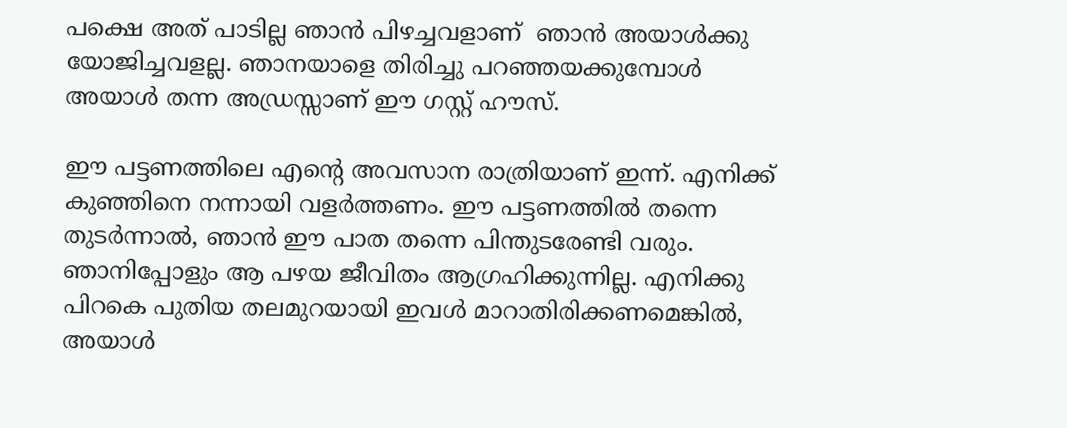പക്ഷെ അത് പാടില്ല ഞാൻ പിഴച്ചവളാണ്‌  ഞാൻ അയാൾക്കു യോജിച്ചവളല്ല. ഞാനയാളെ തിരിച്ചു പറഞ്ഞയക്കുമ്പോൾ അയാൾ തന്ന അഡ്രസ്സാണ് ഈ ഗസ്റ്റ് ഹൗസ്.

ഈ പട്ടണത്തിലെ എന്റെ അവസാന രാത്രിയാണ് ഇന്ന്. എനിക്ക് കുഞ്ഞിനെ നന്നായി വളർത്തണം. ഈ പട്ടണത്തിൽ തന്നെ തുടർന്നാൽ, ഞാൻ ഈ പാത തന്നെ പിന്തുടരേണ്ടി വരും. ഞാനിപ്പോളും ആ പഴയ ജീവിതം ആഗ്രഹിക്കുന്നില്ല. എനിക്കു പിറകെ പുതിയ തലമുറയായി ഇവൾ മാറാതിരിക്കണമെങ്കിൽ, അയാൾ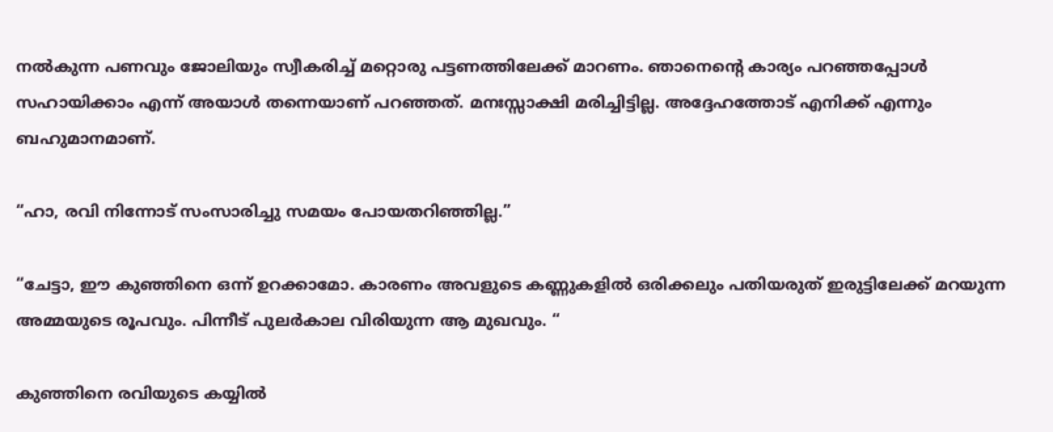നൽകുന്ന പണവും ജോലിയും സ്വീകരിച്ച് മറ്റൊരു പട്ടണത്തിലേക്ക് മാറണം. ഞാനെന്റെ കാര്യം പറഞ്ഞപ്പോൾ സഹായിക്കാം എന്ന് അയാൾ തന്നെയാണ് പറഞ്ഞത്. മനഃസ്സാക്ഷി മരിച്ചിട്ടില്ല. അദ്ദേഹത്തോട് എനിക്ക് എന്നും ബഹുമാനമാണ്.

“ഹാ, രവി നിന്നോട് സംസാരിച്ചു സമയം പോയതറിഞ്ഞില്ല.”

“ചേട്ടാ, ഈ കുഞ്ഞിനെ ഒന്ന് ഉറക്കാമോ. കാരണം അവളുടെ കണ്ണുകളിൽ ഒരിക്കലും പതിയരുത് ഇരുട്ടിലേക്ക് മറയുന്ന അമ്മയുടെ രൂപവും. പിന്നീട് പുലർകാല വിരിയുന്ന ആ മുഖവും. “

കുഞ്ഞിനെ രവിയുടെ കയ്യിൽ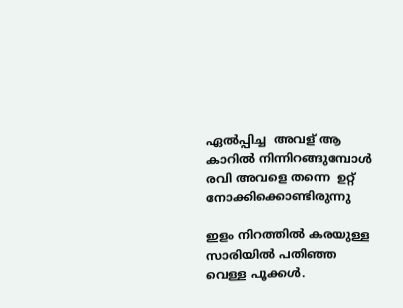ഏൽപ്പിച്ച  അവള് ആ കാറിൽ നിന്നിറങ്ങുമ്പോൾ  രവി അവളെ തന്നെ  ഉറ്റ് നോക്കിക്കൊണ്ടിരുന്നു

ഇളം നിറത്തിൽ കരയുള്ള സാരിയിൽ പതിഞ്ഞ വെള്ള പൂക്കൾ.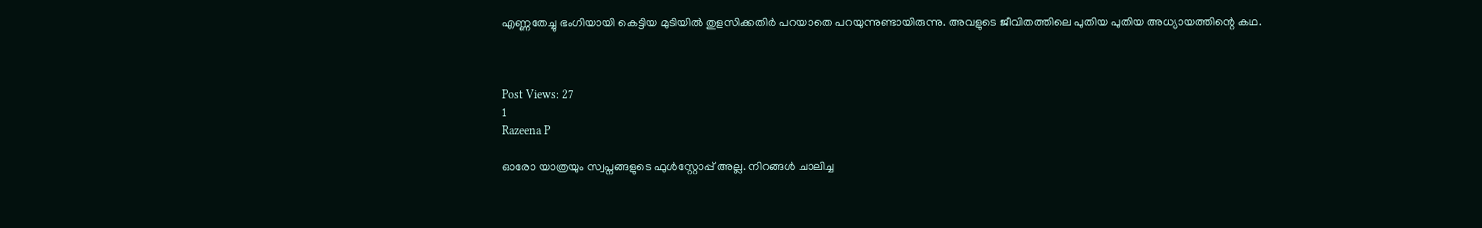എണ്ണതേച്ചു ഭംഗിയായി കെട്ടിയ മുടിയിൽ തുളസിക്കതിർ പറയാതെ പറയുന്നുണ്ടായിരുന്നു. അവളുടെ ജീവിതത്തിലെ പുതിയ പുതിയ അധ്യായത്തിന്റെ കഥ.



Post Views: 27
1
Razeena P

ഓരോ യാത്രയും സ്വപ്നങ്ങളുടെ ഫുൾസ്റ്റോപ്പ് അല്ല. നിറങ്ങൾ ചാലിച്ച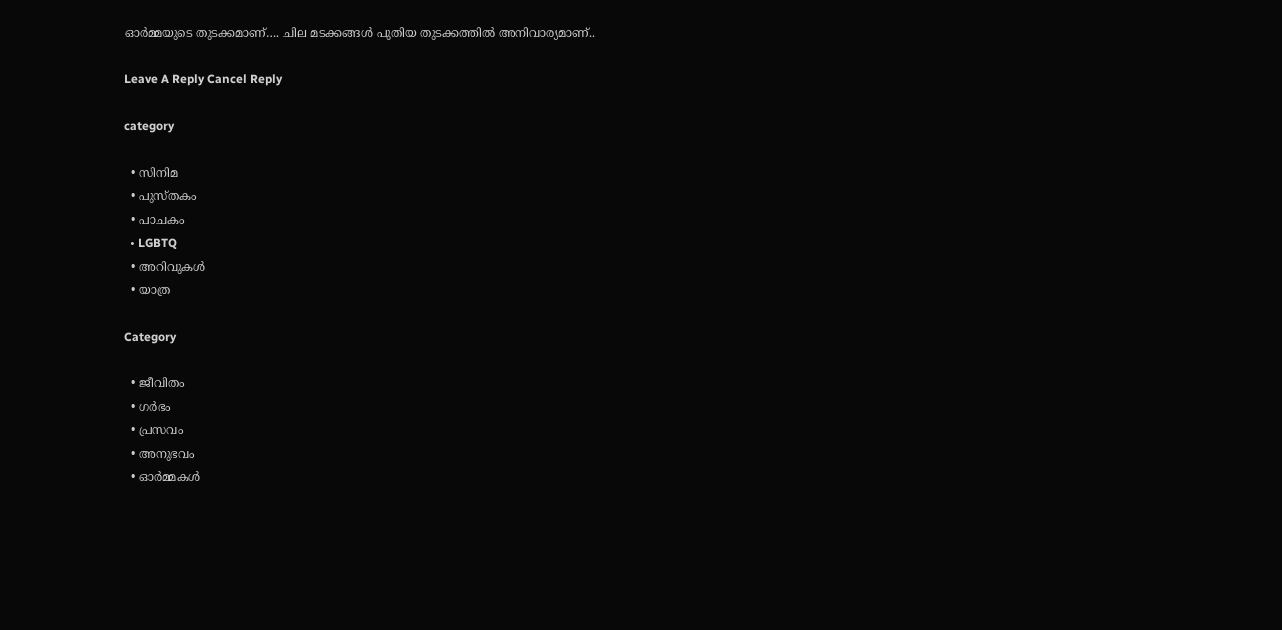ഓർമ്മയുടെ തുടക്കമാണ്…. ചില മടക്കങ്ങൾ പുതിയ തുടക്കത്തിൽ അനിവാര്യമാണ്..

Leave A Reply Cancel Reply

category

  • സിനിമ
  • പുസ്‌തകം
  • പാചകം
  • LGBTQ
  • അറിവുകൾ
  • യാത്ര

Category

  • ജീവിതം
  • ഗർഭം
  • പ്രസവം
  • അനുഭവം
  • ഓർമ്മകൾ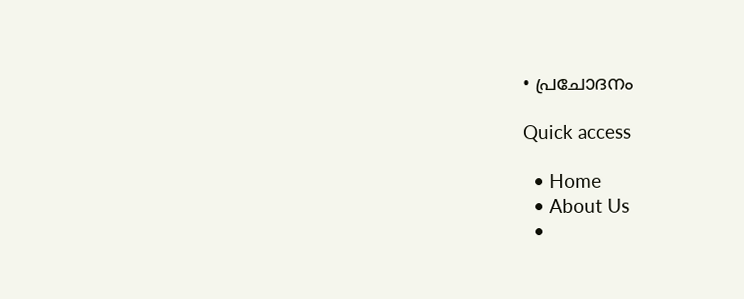• പ്രചോദനം

Quick access

  • Home
  • About Us
  •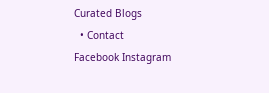Curated Blogs
  • Contact
Facebook Instagram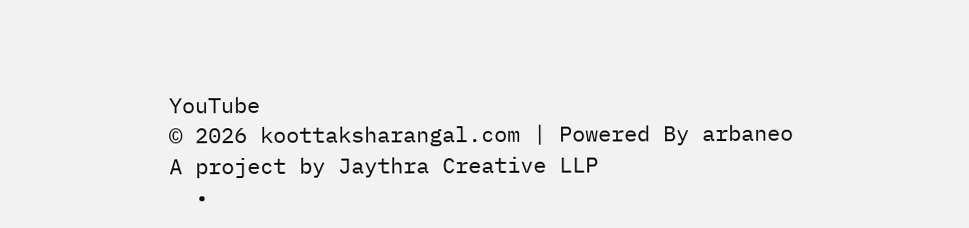YouTube
© 2026 koottaksharangal.com | Powered By arbaneo
A project by Jaythra Creative LLP
  •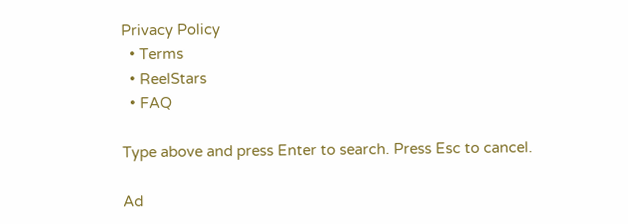Privacy Policy
  • Terms
  • ReelStars
  • FAQ

Type above and press Enter to search. Press Esc to cancel.

Ad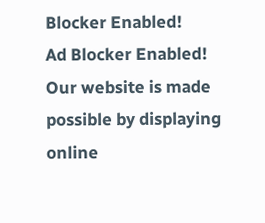Blocker Enabled!
Ad Blocker Enabled!
Our website is made possible by displaying online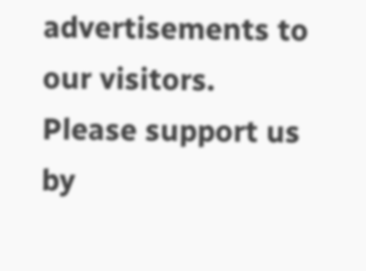advertisements to our visitors. Please support us by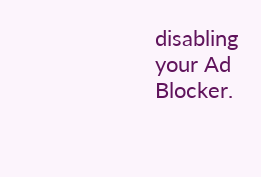disabling your Ad Blocker.